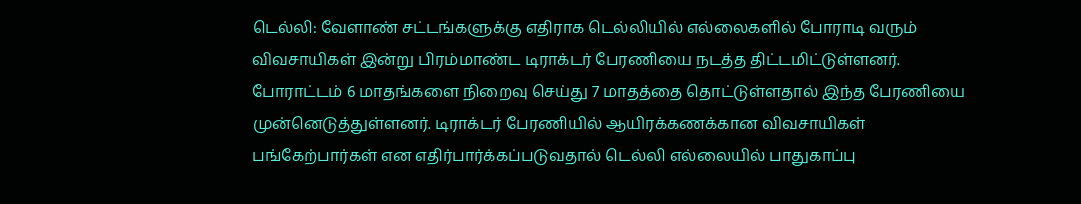டெல்லி: வேளாண் சட்டங்களுக்கு எதிராக டெல்லியில் எல்லைகளில் போராடி வரும் விவசாயிகள் இன்று பிரம்மாண்ட டிராக்டர் பேரணியை நடத்த திட்டமிட்டுள்ளனர். போராட்டம் 6 மாதங்களை நிறைவு செய்து 7 மாதத்தை தொட்டுள்ளதால் இந்த பேரணியை முன்னெடுத்துள்ளனர். டிராக்டர் பேரணியில் ஆயிரக்கணக்கான விவசாயிகள் பங்கேற்பார்கள் என எதிர்பார்க்கப்படுவதால் டெல்லி எல்லையில் பாதுகாப்பு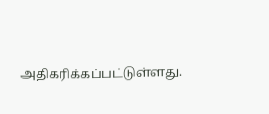அதிகரிக்கப்பட்டுள்ளது.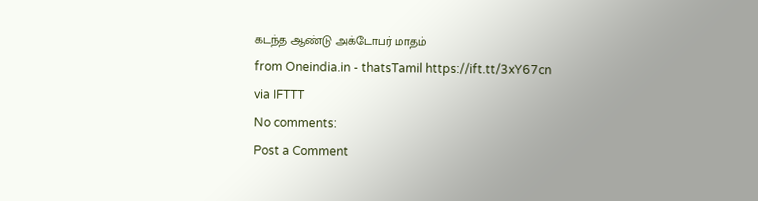கடந்த ஆண்டு அக்டோபர் மாதம்
from Oneindia.in - thatsTamil https://ift.tt/3xY67cn
via IFTTT
No comments:
Post a Comment